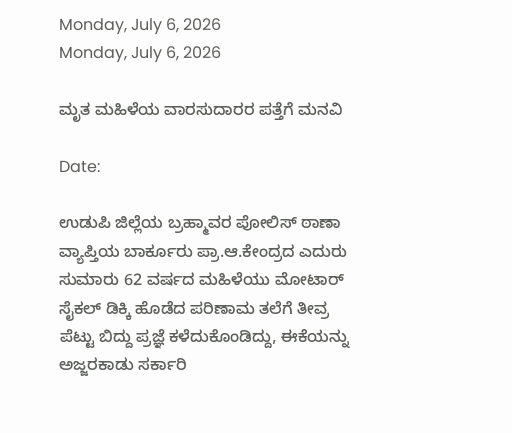Monday, July 6, 2026
Monday, July 6, 2026

ಮೃತ ಮಹಿಳೆಯ ವಾರಸುದಾರರ ಪತ್ತೆಗೆ ಮನವಿ

Date:

ಉಡುಪಿ ಜಿಲ್ಲೆಯ ಬ್ರಹ್ಮಾವರ ಪೋಲಿಸ್ ಠಾಣಾ ವ್ಯಾಪ್ತಿಯ ಬಾರ್ಕೂರು ಪ್ರಾ.ಆ.ಕೇಂದ್ರದ ಎದುರು ಸುಮಾರು 62 ವರ್ಷದ ಮಹಿಳೆಯು ಮೋಟಾರ್ ಸೈಕಲ್ ಡಿಕ್ಕಿ ಹೊಡೆದ ಪರಿಣಾಮ ತಲೆಗೆ ತೀವ್ರ ಪೆಟ್ಟು ಬಿದ್ದು ಪ್ರಜ್ಞೆ ಕಳೆದುಕೊಂಡಿದ್ದು, ಈಕೆಯನ್ನು ಅಜ್ಜರಕಾಡು ಸರ್ಕಾರಿ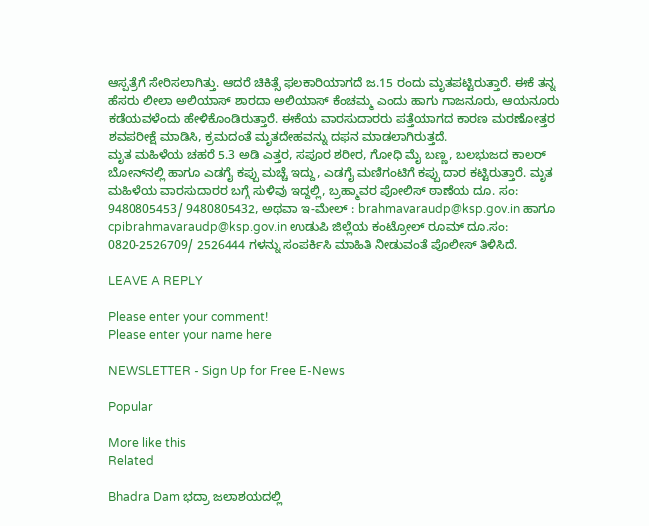ಆಸ್ಪತ್ರೆಗೆ ಸೇರಿಸಲಾಗಿತ್ತು. ಆದರೆ ಚಿಕಿತ್ಸೆ ಫಲಕಾರಿಯಾಗದೆ ಜ.15 ರಂದು ಮೃತಪಟ್ಟಿರುತ್ತಾರೆ. ಈಕೆ ತನ್ನ ಹೆಸರು ಲೀಲಾ ಅಲಿಯಾಸ್ ಶಾರದಾ ಅಲಿಯಾಸ್ ಕೆಂಚಮ್ಮ ಎಂದು ಹಾಗು ಗಾಜನೂರು, ಆಯನೂರು ಕಡೆಯವಳೆಂದು ಹೇಳಿಕೊಂಡಿರುತ್ತಾರೆ. ಈಕೆಯ ವಾರಸುದಾರರು ಪತ್ತೆಯಾಗದ ಕಾರಣ ಮರಣೋತ್ತರ ಶವಪರೀಕ್ಷೆ ಮಾಡಿಸಿ, ಕ್ರಮದಂತೆ ಮೃತದೇಹವನ್ನು ದಫನ ಮಾಡಲಾಗಿರುತ್ತದೆ.
ಮೃತ ಮಹಿಳೆಯ ಚಹರೆ 5.3 ಅಡಿ ಎತ್ತರ, ಸಪೂರ ಶರೀರ, ಗೋಧಿ ಮೈ ಬಣ್ಣ, ಬಲಭುಜದ ಕಾಲರ್ ಬೋನ್‌ನಲ್ಲಿ ಹಾಗೂ ಎಡಗೈ ಕಪ್ಪು ಮಚ್ಚೆ ಇದ್ದು, ಎಡಗೈ ಮಣಿಗಂಟಿಗೆ ಕಪ್ಪು ದಾರ ಕಟ್ಟಿರುತ್ತಾರೆ. ಮೃತ ಮಹಿಳೆಯ ವಾರಸುದಾರರ ಬಗ್ಗೆ ಸುಳಿವು ಇದ್ದಲ್ಲಿ, ಬ್ರಹ್ಮಾವರ ಪೋಲಿಸ್ ಠಾಣೆಯ ದೂ. ಸಂ: 9480805453/ 9480805432, ಅಥವಾ ಇ-ಮೇಲ್ : brahmavaraudp@ksp.gov.in ಹಾಗೂ cpibrahmavaraudp@ksp.gov.in ಉಡುಪಿ ಜಿಲ್ಲೆಯ ಕಂಟ್ರೋಲ್ ರೂಮ್ ದೂ.ಸಂ: 0820-2526709/ 2526444 ಗಳನ್ನು ಸಂಪರ್ಕಿಸಿ ಮಾಹಿತಿ ನೀಡುವಂತೆ ಪೊಲೀಸ್ ತಿಳಿಸಿದೆ.

LEAVE A REPLY

Please enter your comment!
Please enter your name here

NEWSLETTER - Sign Up for Free E-News

Popular

More like this
Related

Bhadra Dam ಭದ್ರಾ ಜಲಾಶಯದಲ್ಲಿ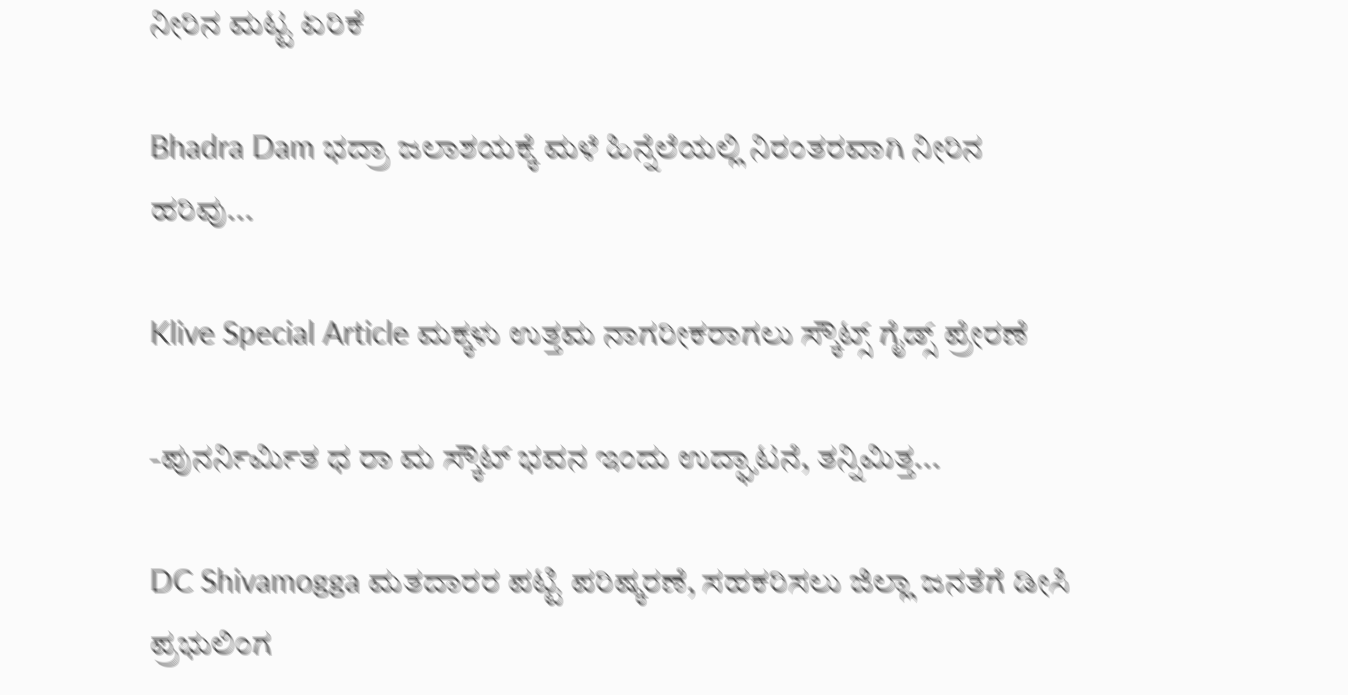ನೀರಿನ ಮಟ್ಟ ಏರಿಕೆ

Bhadra Dam ಭದ್ರಾ ಜಲಾಶಯಕ್ಕೆ ಮಳೆ ಹಿನ್ನೆಲೆಯಲ್ಲಿ ನಿರಂತರವಾಗಿ ನೀರಿನ ಹರಿವು...

Klive Special Article ಮಕ್ಕಳು ಉತ್ತಮ ನಾಗರೀಕರಾಗಲು ಸ್ಕೌಟ್ಸ್ ಗೈಡ್ಸ್ ಪ್ರೇರಣೆ

-ಪುನರ್ನಿರ್ಮಿತ ಧ ರಾ ಮ ಸ್ಕೌಟ್ ಭವನ ಇಂದು ಉದ್ಘಾಟನೆ, ತನ್ನಿಮಿತ್ತ...

DC Shivamogga ಮತದಾರರ ಪಟ್ಟಿ ಪರಿಷ್ಕರಣೆ, ಸಹಕರಿಸಲು ಜಿಲ್ಲಾ ಜನತೆಗೆ ಡೀಸಿ ಪ್ರಭುಲಿಂಗ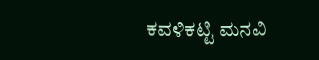ಕವಳಿಕಟ್ಟಿ ಮನವಿ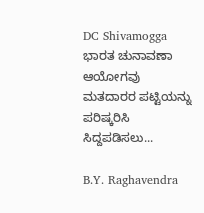DC Shivamogga ಭಾರತ ಚುನಾವಣಾ ಆಯೋಗವು ಮತದಾರರ ಪಟ್ಟಿಯನ್ನು ಪರಿಷ್ಕರಿಸಿ ಸಿದ್ದಪಡಿಸಲು...

B.Y. Raghavendra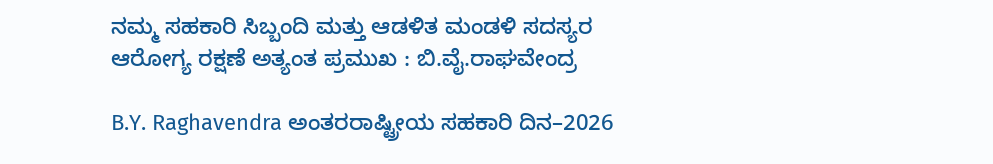ನಮ್ಮ ಸಹಕಾರಿ ಸಿಬ್ಬಂದಿ ಮತ್ತು ಆಡಳಿತ ಮಂಡಳಿ ಸದಸ್ಯರ ಆರೋಗ್ಯ ರಕ್ಷಣೆ ಅತ್ಯಂತ ಪ್ರಮುಖ : ಬಿ.ವೈ.ರಾಘವೇಂದ್ರ

B.Y. Raghavendra ಅಂತರರಾಷ್ಟ್ರೀಯ ಸಹಕಾರಿ ದಿನ–2026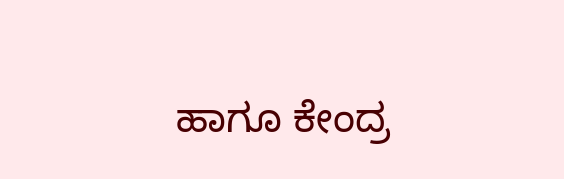ಹಾಗೂ ಕೇಂದ್ರ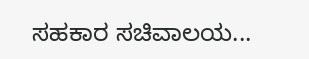ಸಹಕಾರ ಸಚಿವಾಲಯ...